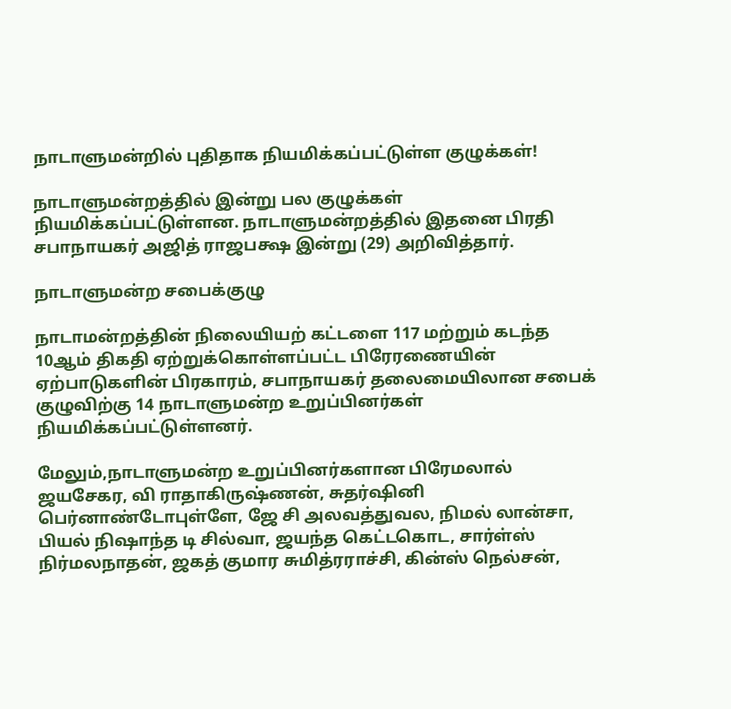நாடாளுமன்றில் புதிதாக நியமிக்கப்பட்டுள்ள குழுக்கள்!

நாடாளுமன்றத்தில் இன்று பல குழுக்கள் நியமிக்கப்பட்டுள்ளன. நாடாளுமன்றத்தில் இதனை பிரதி சபாநாயகர் அஜித் ராஜபக்ஷ இன்று (29) அறிவித்தார்.

நாடாளுமன்ற சபைக்குழு

நாடாமன்றத்தின் நிலையியற் கட்டளை 117 மற்றும் கடந்த 10ஆம் திகதி ஏற்றுக்கொள்ளப்பட்ட பிரேரணையின் ஏற்பாடுகளின் பிரகாரம், சபாநாயகர் தலைமையிலான சபைக் குழுவிற்கு 14 நாடாளுமன்ற உறுப்பினர்கள் நியமிக்கப்பட்டுள்ளனர்.

மேலும்,நாடாளுமன்ற உறுப்பினர்களான பிரேமலால் ஜயசேகர, வி ராதாகிருஷ்ணன், சுதர்ஷினி பெர்னாண்டோபுள்ளே, ஜே சி அலவத்துவல, நிமல் லான்சா, பியல் நிஷாந்த டி சில்வா, ஜயந்த கெட்டகொட, சார்ள்ஸ் நிர்மலநாதன், ஜகத் குமார சுமித்ரராச்சி, கின்ஸ் நெல்சன்,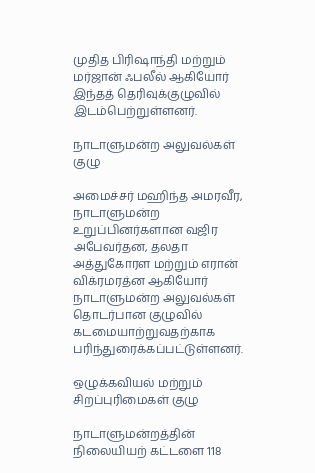முதித பிரிஷாந்தி மற்றும் மர்ஜான் ஃபலீல் ஆகியோர் இந்தத் தெரிவுக்குழுவில் இடம்பெற்றுள்ளனர்.

நாடாளுமன்ற அலுவல்கள் குழு

அமைச்சர் மஹிந்த அமரவீர, நாடாளுமன்ற உறுப்பினர்களான வஜிர அபேவர்தன, தலதா அத்துகோரள மற்றும் எரான் விக்ரமரத்ன ஆகியோர் நாடாளுமன்ற அலுவல்கள் தொடர்பான குழுவில் கடமையாற்றுவதற்காக பரிந்துரைக்கப்பட்டுள்ளனர்.

ஒழுக்கவியல் மற்றும் சிறப்புரிமைகள் குழு

நாடாளுமன்றத்தின் நிலையியற் கட்டளை 118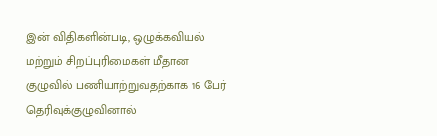இன் விதிகளின்படி, ஒழுக்கவியல் மற்றும் சிறப்புரிமைகள் மீதான குழுவில் பணியாற்றுவதற்காக 16 பேர் தெரிவுக்குழுவினால்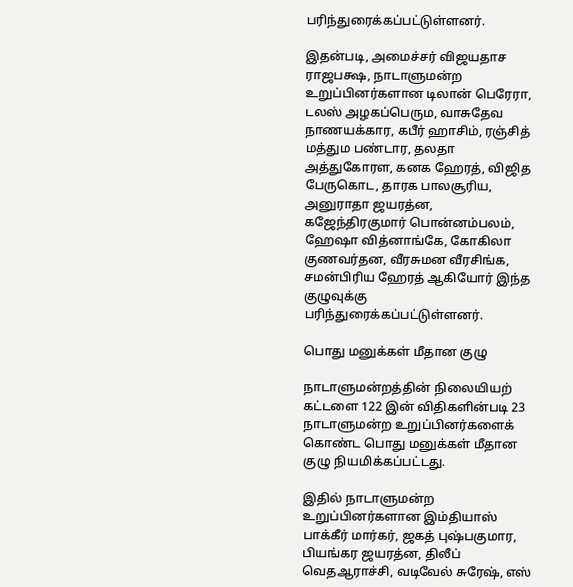பரிந்துரைக்கப்பட்டுள்ளனர்.

இதன்படி, அமைச்சர் விஜயதாச ராஜபக்ஷ, நாடாளுமன்ற உறுப்பினர்களான டிலான் பெரேரா, டலஸ் அழகப்பெரும, வாசுதேவ நாணயக்கார, கபீர் ஹாசிம், ரஞ்சித் மத்தும பண்டார, தலதா அத்துகோரள, கனக ஹேரத், விஜித பேருகொட, தாரக பாலசூரிய, அனுராதா ஜயரத்ன, கஜேந்திரகுமார் பொன்னம்பலம், ஹேஷா வித்னாங்கே, கோகிலா குணவர்தன, வீரசுமன வீரசிங்க, சமன்பிரிய ஹேரத் ஆகியோர் இந்த குழுவுக்கு பரிந்துரைக்கப்பட்டுள்ளனர்.

பொது மனுக்கள் மீதான குழு

நாடாளுமன்றத்தின் நிலையியற் கட்டளை 122 இன் விதிகளின்படி 23 நாடாளுமன்ற உறுப்பினர்களைக் கொண்ட பொது மனுக்கள் மீதான குழு நியமிக்கப்பட்டது.

இதில் நாடாளுமன்ற உறுப்பினர்களான இம்தியாஸ் பாக்கீர் மார்கர், ஜகத் புஷ்பகுமார, பியங்கர ஜயரத்ன, திலீப் வெதஆராச்சி, வடிவேல் சுரேஷ், எஸ்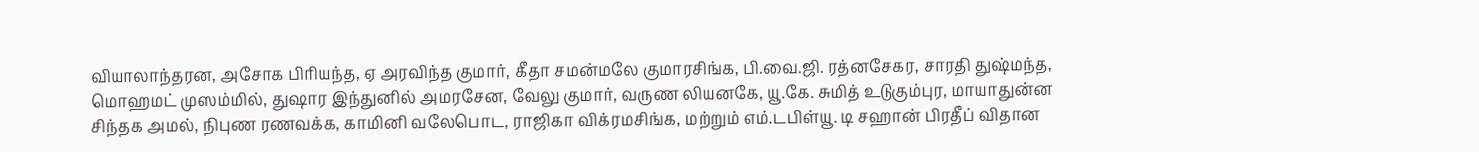வியாலாந்தரன, அசோக பிரியந்த, ஏ அரவிந்த குமார், கீதா சமன்மலே குமாரசிங்க, பி.வை.ஜி. ரத்னசேகர, சாரதி துஷ்மந்த, மொஹமட் முஸம்மில், துஷார இந்துனில் அமரசேன, வேலு குமார், வருண லியனகே, யூ.கே. சுமித் உடுகும்புர, மாயாதுன்ன சிந்தக அமல், நிபுண ரணவக்க, காமினி வலேபொட, ராஜிகா விக்ரமசிங்க, மற்றும் எம்.டபிள்யூ. டி சஹான் பிரதீப் விதான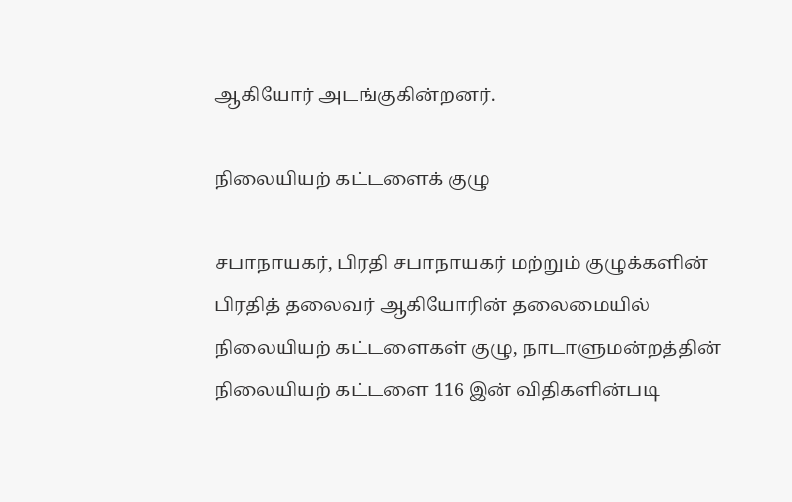ஆகியோர் அடங்குகின்றனர்.

நிலையியற் கட்டளைக் குழு

சபாநாயகர், பிரதி சபாநாயகர் மற்றும் குழுக்களின் பிரதித் தலைவர் ஆகியோரின் தலைமையில் நிலையியற் கட்டளைகள் குழு, நாடாளுமன்றத்தின் நிலையியற் கட்டளை 116 இன் விதிகளின்படி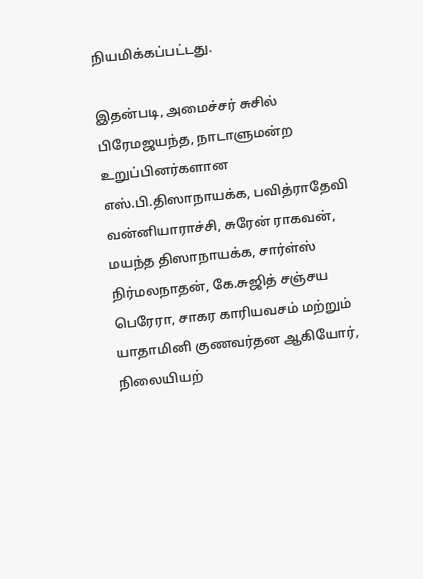நியமிக்கப்பட்டது.

இதன்படி, அமைச்சர் சுசில் பிரேமஜயந்த, நாடாளுமன்ற உறுப்பினர்களான எஸ்.பி.திஸாநாயக்க, பவித்ராதேவி வன்னியாராச்சி, சுரேன் ராகவன், மயந்த திஸாநாயக்க, சார்ள்ஸ் நிர்மலநாதன், கே.சுஜித் சஞ்சய பெரேரா, சாகர காரியவசம் மற்றும் யாதாமினி குணவர்தன ஆகியோர், நிலையியற்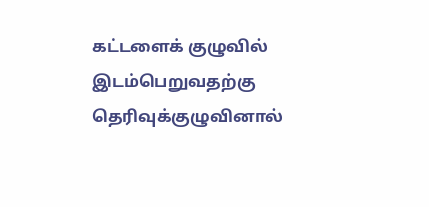கட்டளைக் குழுவில் இடம்பெறுவதற்கு தெரிவுக்குழுவினால்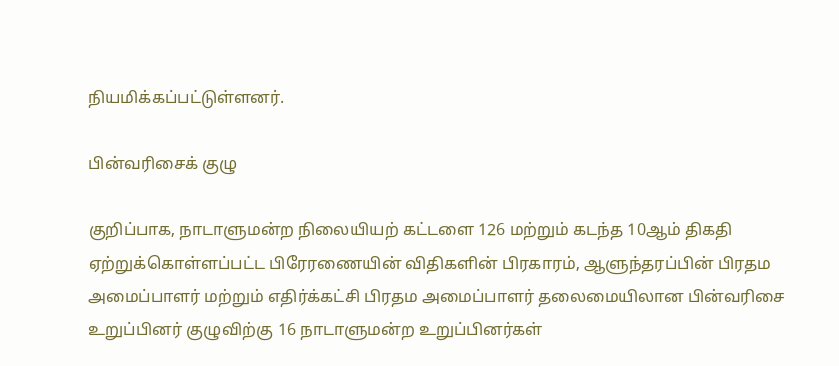நியமிக்கப்பட்டுள்ளனர்.

பின்வரிசைக் குழு

குறிப்பாக, நாடாளுமன்ற நிலையியற் கட்டளை 126 மற்றும் கடந்த 10ஆம் திகதி ஏற்றுக்கொள்ளப்பட்ட பிரேரணையின் விதிகளின் பிரகாரம், ஆளுந்தரப்பின் பிரதம அமைப்பாளர் மற்றும் எதிர்க்கட்சி பிரதம அமைப்பாளர் தலைமையிலான பின்வரிசை உறுப்பினர் குழுவிற்கு 16 நாடாளுமன்ற உறுப்பினர்கள்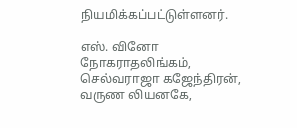நியமிக்கப்பட்டுள்ளனர்.

எஸ். வினோ நோகராதலிங்கம், செல்வராஜா கஜேந்திரன், வருண லியனகே,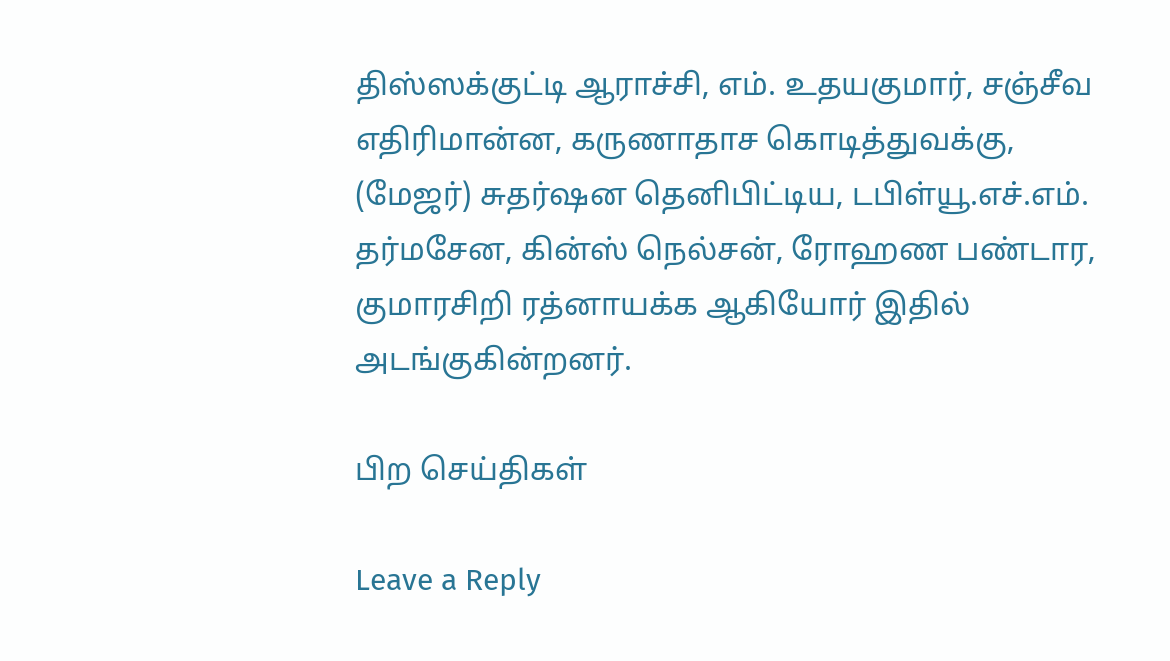திஸ்ஸக்குட்டி ஆராச்சி, எம். உதயகுமார், சஞ்சீவ எதிரிமான்ன, கருணாதாச கொடித்துவக்கு, (மேஜர்) சுதர்ஷன தெனிபிட்டிய, டபிள்யூ.எச்.எம். தர்மசேன, கின்ஸ் நெல்சன், ரோஹண பண்டார, குமாரசிறி ரத்னாயக்க ஆகியோர் இதில் அடங்குகின்றனர்.

பிற செய்திகள்

Leave a Reply